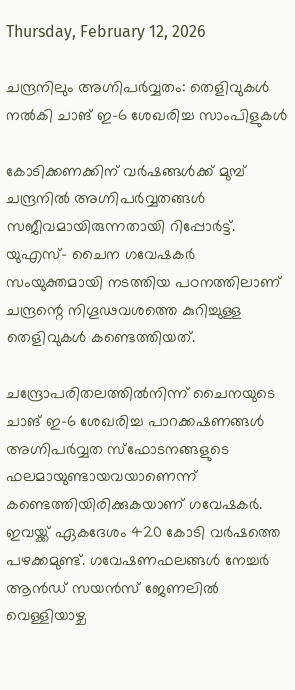Thursday, February 12, 2026

ചന്ദ്രനിലും അഗ്നിപര്‍വ്വതം: തെളിവുകൾ നൽകി ചാങ് ഇ-6 ശേഖരിച്ച സാംപിളുകള്‍

കോടിക്കണക്കിന് വർഷങ്ങൾക്ക് മുമ്പ് ചന്ദ്രനിൽ അഗ്നിപർവ്വതങ്ങൾ സജീവമായിരുന്നതായി റിപ്പോർട്ട്. യുഎസ്- ചൈന ഗവേഷകര്‍ സംയുക്തമായി നടത്തിയ പഠനത്തിലാണ് ചന്ദ്രന്റെ നിഗൂഢവശത്തെ കുറിച്ചുള്ള തെളിവുകള്‍ കണ്ടെത്തിയത്.

ചന്ദ്രോപരിതലത്തില്‍നിന്ന് ചൈനയുടെ ചാങ് ഇ-6 ശേഖരിച്ച പാറക്കഷണങ്ങള്‍ അഗ്നിപര്‍വ്വത സ്‌ഫോടനങ്ങളുടെ ഫലമായുണ്ടായവയാണെന്ന് കണ്ടെത്തിയിരിക്കുകയാണ് ഗവേഷകര്‍. ഇവയ്ക്ക് ഏകദേശം 420 കോടി വര്‍ഷത്തെ പഴക്കമുണ്ട്. ഗവേഷണഫലങ്ങള്‍ നേച്ചര്‍ ആന്‍ഡ് സയന്‍സ് ജേണലില്‍ വെള്ളിയാഴ്ച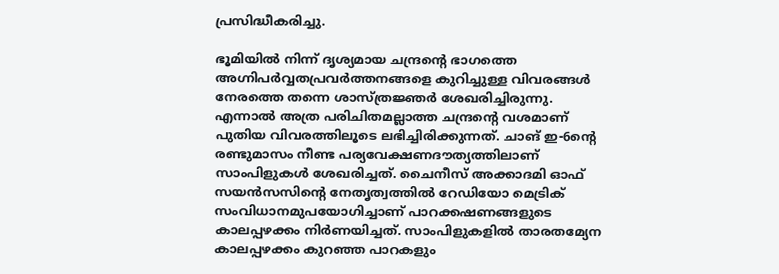പ്രസിദ്ധീകരിച്ചു.

ഭൂമിയില്‍ നിന്ന് ദൃശ്യമായ ചന്ദ്രന്റെ ഭാഗത്തെ അഗ്നിപര്‍വ്വതപ്രവര്‍ത്തനങ്ങളെ കുറിച്ചുള്ള വിവരങ്ങള്‍ നേരത്തെ തന്നെ ശാസ്ത്രജ്ഞര്‍ ശേഖരിച്ചിരുന്നു. എന്നാല്‍ അത്ര പരിചിതമല്ലാത്ത ചന്ദ്രന്റെ വശമാണ് പുതിയ വിവരത്തിലൂടെ ലഭിച്ചിരിക്കുന്നത്. ചാങ് ഇ-6ന്റെ രണ്ടുമാസം നീണ്ട പര്യവേക്ഷണദൗത്യത്തിലാണ് സാംപിളുകള്‍ ശേഖരിച്ചത്. ചൈനീസ് അക്കാദമി ഓഫ് സയന്‍സസിന്റെ നേതൃത്വത്തില്‍ റേഡിയോ മെട്രിക് സംവിധാനമുപയോഗിച്ചാണ് പാറക്കഷണങ്ങളുടെ കാലപ്പഴക്കം നിര്‍ണയിച്ചത്. സാംപിളുകളില്‍ താരതമ്യേന കാലപ്പഴക്കം കുറഞ്ഞ പാറകളും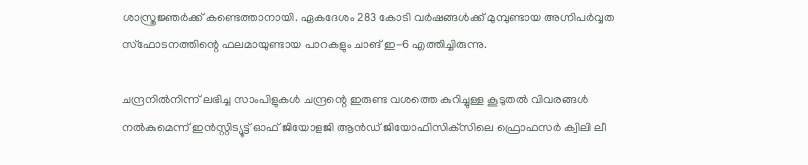ശാസ്ത്രജ്ഞര്‍ക്ക് കണ്ടെത്താനായി. ഏകദേശം 283 കോടി വര്‍ഷങ്ങള്‍ക്ക് മുമ്പുണ്ടായ അഗ്നിപര്‍വ്വത സ്‌ഫോടനത്തിന്റെ ഫലമായുണ്ടായ പാറകളും ചാങ് ഇ-6 എത്തിച്ചിരുന്നു.

ചന്ദ്രനില്‍നിന്ന് ലഭിച്ച സാംപിളുകള്‍ ചന്ദ്രന്റെ ഇരുണ്ട വശത്തെ കുറിച്ചുള്ള കൂടുതല്‍ വിവരങ്ങള്‍ നല്‍കുമെന്ന് ഇന്‍സ്റ്റിട്യൂട്ട് ഓഫ് ജിയോളജി ആന്‍ഡ് ജിയോഫിസിക്‌സിലെ ഫ്രൊഫസര്‍ ക്വിലി ലീ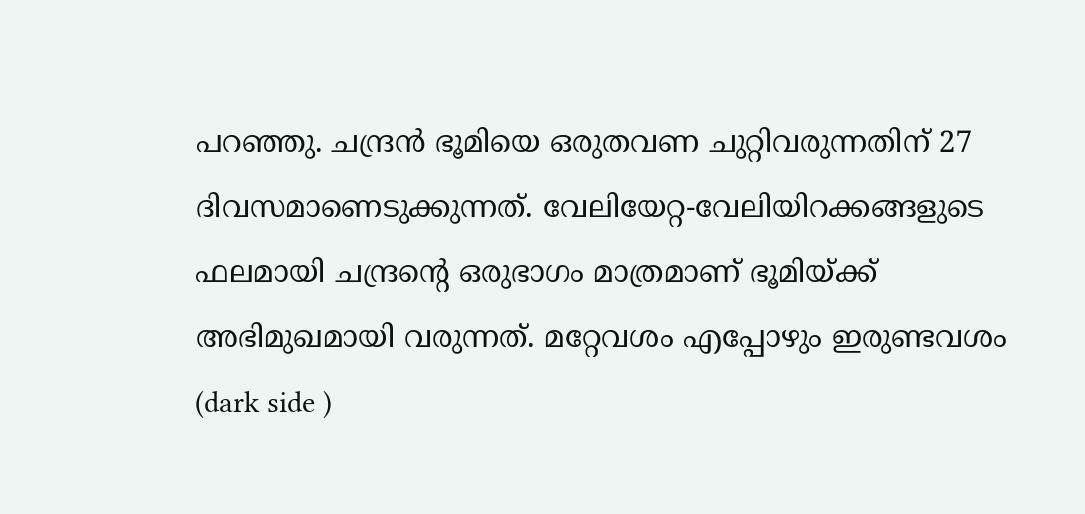പറഞ്ഞു. ചന്ദ്രന്‍ ഭൂമിയെ ഒരുതവണ ചുറ്റിവരുന്നതിന് 27 ദിവസമാണെടുക്കുന്നത്. വേലിയേറ്റ-വേലിയിറക്കങ്ങളുടെ ഫലമായി ചന്ദ്രന്റെ ഒരുഭാഗം മാത്രമാണ് ഭൂമിയ്ക്ക് അഭിമുഖമായി വരുന്നത്. മറ്റേവശം എപ്പോഴും ഇരുണ്ടവശം (dark side )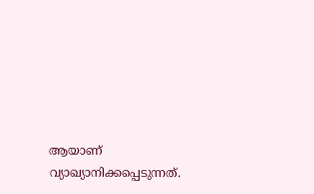ആയാണ് വ്യാഖ്യാനിക്കപ്പെടുന്നത്.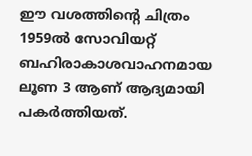ഈ വശത്തിന്റെ ചിത്രം 1959ല്‍ സോവിയറ്റ് ബഹിരാകാശവാഹനമായ ലൂണ 3 ആണ് ആദ്യമായി പകര്‍ത്തിയത്.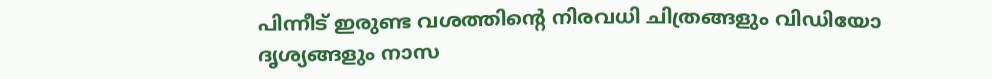പിന്നീട് ഇരുണ്ട വശത്തിന്റെ നിരവധി ചിത്രങ്ങളും വിഡിയോ ദൃശ്യങ്ങളും നാസ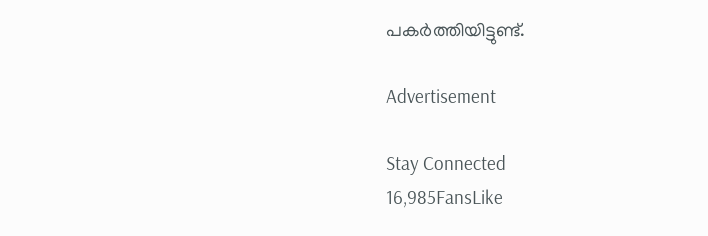പകര്‍ത്തിയിട്ടുണ്ട്.

Advertisement

Stay Connected
16,985FansLike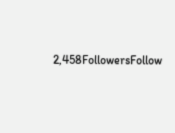2,458FollowersFollow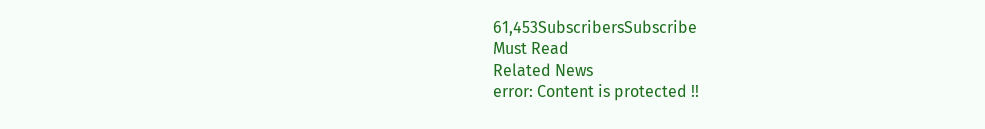61,453SubscribersSubscribe
Must Read
Related News
error: Content is protected !!